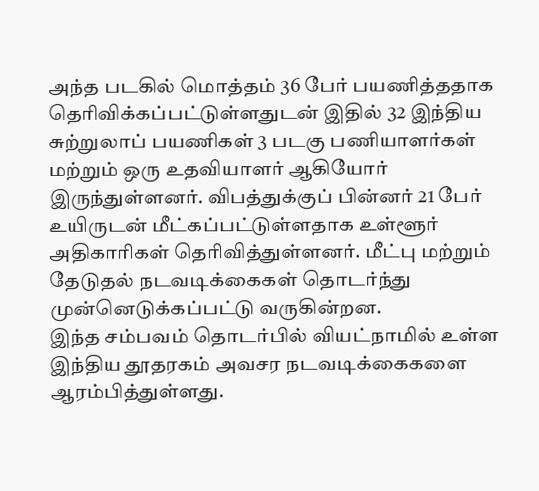அந்த படகில் மொத்தம் 36 பேர் பயணித்ததாக தெரிவிக்கப்பட்டுள்ளதுடன் இதில் 32 இந்திய சுற்றுலாப் பயணிகள் 3 படகு பணியாளர்கள் மற்றும் ஒரு உதவியாளர் ஆகியோர் இருந்துள்ளனர். விபத்துக்குப் பின்னர் 21 பேர் உயிருடன் மீட்கப்பட்டுள்ளதாக உள்ளூர் அதிகாரிகள் தெரிவித்துள்ளனர். மீட்பு மற்றும் தேடுதல் நடவடிக்கைகள் தொடர்ந்து முன்னெடுக்கப்பட்டு வருகின்றன.
இந்த சம்பவம் தொடர்பில் வியட்நாமில் உள்ள இந்திய தூதரகம் அவசர நடவடிக்கைகளை ஆரம்பித்துள்ளது.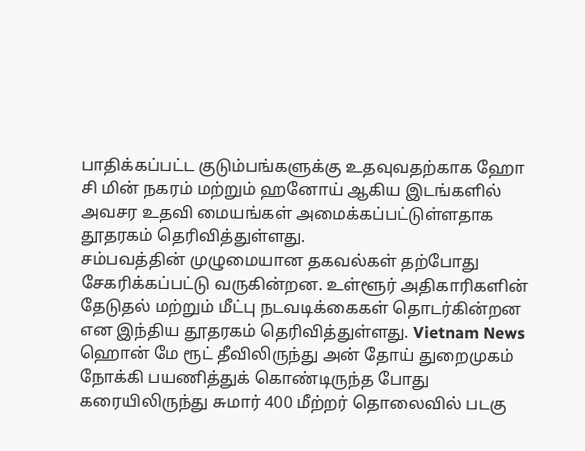பாதிக்கப்பட்ட குடும்பங்களுக்கு உதவுவதற்காக ஹோ சி மின் நகரம் மற்றும் ஹனோய் ஆகிய இடங்களில் அவசர உதவி மையங்கள் அமைக்கப்பட்டுள்ளதாக தூதரகம் தெரிவித்துள்ளது.
சம்பவத்தின் முழுமையான தகவல்கள் தற்போது சேகரிக்கப்பட்டு வருகின்றன. உள்ளூர் அதிகாரிகளின் தேடுதல் மற்றும் மீட்பு நடவடிக்கைகள் தொடர்கின்றன என இந்திய தூதரகம் தெரிவித்துள்ளது. Vietnam News
ஹொன் மே ரூட் தீவிலிருந்து அன் தோய் துறைமுகம் நோக்கி பயணித்துக் கொண்டிருந்த போது கரையிலிருந்து சுமார் 400 மீற்றர் தொலைவில் படகு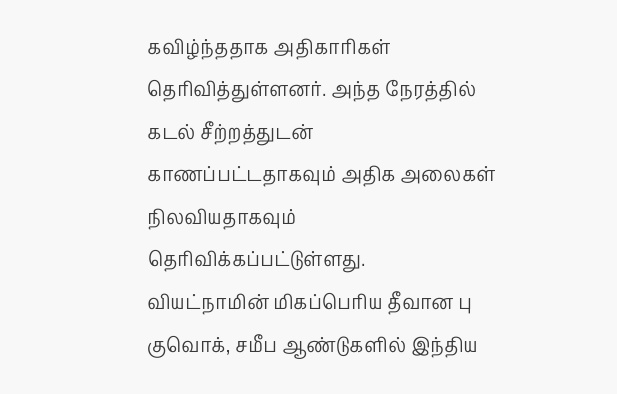கவிழ்ந்ததாக அதிகாரிகள் தெரிவித்துள்ளனர். அந்த நேரத்தில் கடல் சீற்றத்துடன் காணப்பட்டதாகவும் அதிக அலைகள் நிலவியதாகவும் தெரிவிக்கப்பட்டுள்ளது.
வியட்நாமின் மிகப்பெரிய தீவான பு குவொக், சமீப ஆண்டுகளில் இந்திய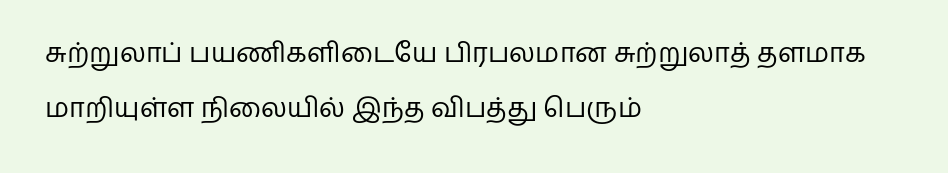சுற்றுலாப் பயணிகளிடையே பிரபலமான சுற்றுலாத் தளமாக மாறியுள்ள நிலையில் இந்த விபத்து பெரும்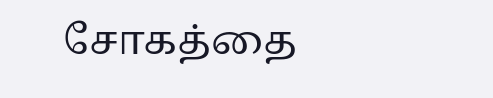சோகத்தை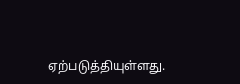ஏற்படுத்தியுள்ளது.